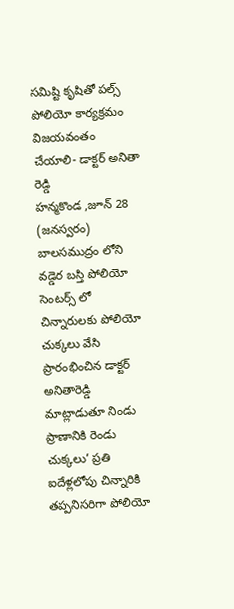సమిష్టి కృషితో పల్స్ పోలియో కార్యక్రమం విజయవంతం చేయాలి- డాక్టర్ అనితా రెడ్డి
హన్మకొండ ,జూన్ 28 (జనస్వరం)
బాలసముద్రం లోని వడ్డెర బస్తి పోలియో సెంటర్స్ లో చిన్నారులకు పోలియో చుక్కలు వేసి ప్రారంభించిన డాక్టర్ అనితారెడ్డి మాట్లాడుతూ నిండు ప్రాణానికి రెండు చుక్కలు’ ప్రతి ఐదేళ్లలోపు చిన్నారికి తప్పనిసరిగా పోలియో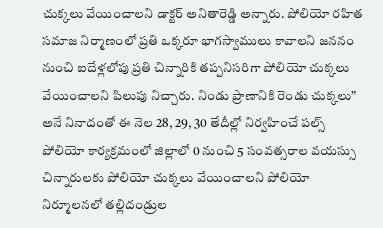చుక్కలు వేయించాలని డాక్టర్ అనితారెడ్డి అన్నారు. పోలియో రహిత సమాజ నిర్మాణంలో ప్రతి ఒక్కరూ భాగస్వాములు కావాలని జననం నుంచి ఐదేళ్లలోపు ప్రతి చిన్నారికి తప్పనిసరిగా పోలియో చుక్కలు వేయించాలని పిలుపు నిచ్చారు. నిండు ప్రాణానికి రెండు చుక్కలు” అనే నినాదంతో ఈ నెల 28, 29, 30 తేదీల్లో నిర్వహించే పల్స్ పోలియో కార్యక్రమంలో జిల్లాలో 0 నుంచి 5 సంవత్సరాల వయస్సు చిన్నారులకు పోలియో చుక్కలు వేయించాలని పోలియో నిర్మూలనలో తల్లిదండ్రుల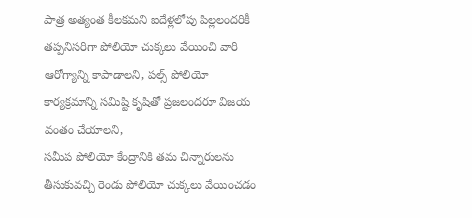పాత్ర అత్యంత కీలకమని ఐదేళ్లలోపు పిల్లలందరికీ తప్పనిసరిగా పోలియో చుక్కలు వేయించి వారి ఆరోగ్యాన్ని కాపాడాలని, పల్స్ పోలియో కార్యక్రమాన్ని సమిష్టి కృషితో ప్రజలందరూ విజయ వంతం చేయాలని,
సమీప పోలియో కేంద్రానికి తమ చిన్నారులను తీసుకువచ్చి రెండు పోలియో చుక్కలు వేయించడం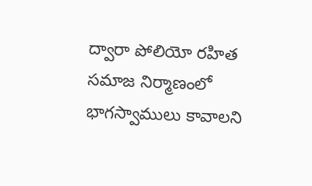ద్వారా పోలియో రహిత సమాజ నిర్మాణంలో భాగస్వాములు కావాలని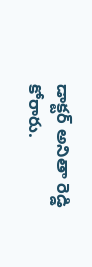డాక్టర్ అనితా రెడ్డి కోరారు.